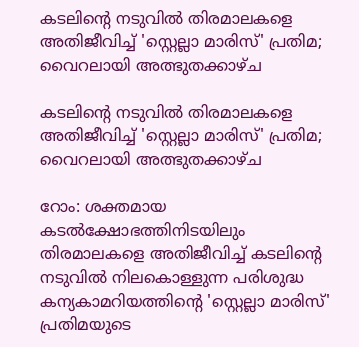കടലിന്റെ നടുവിൽ തിരമാലകളെ അതിജീവിച്ച് 'സ്റ്റെല്ലാ മാരിസ്' പ്രതിമ; വൈറലായി അത്ഭുതക്കാഴ്ച

കടലിന്റെ നടുവിൽ തിരമാലകളെ അതിജീവിച്ച് 'സ്റ്റെല്ലാ മാരിസ്' പ്രതിമ; വൈറലായി അത്ഭുതക്കാഴ്ച

റോം: ശക്തമായ കടൽക്ഷോഭത്തിനിടയിലും തിരമാലകളെ അതിജീവിച്ച് കടലിന്റെ നടുവിൽ നിലകൊള്ളുന്ന പരിശുദ്ധ കന്യകാമറിയത്തിന്റെ 'സ്റ്റെല്ലാ മാരിസ്' പ്രതിമയുടെ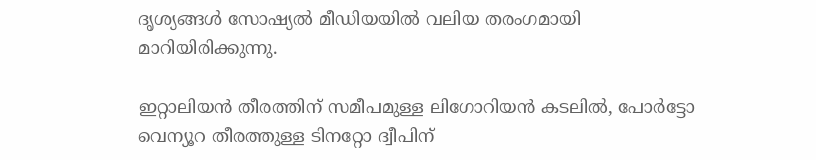ദൃശ്യങ്ങൾ സോഷ്യൽ മീഡിയയിൽ വലിയ തരംഗമായി മാറിയിരിക്കുന്നു.

ഇറ്റാലിയൻ തീരത്തിന് സമീപമുള്ള ലിഗോറിയൻ കടലിൽ, പോർട്ടോ വെന്യൂറ തീരത്തുള്ള ടിനറ്റോ ദ്വീപിന്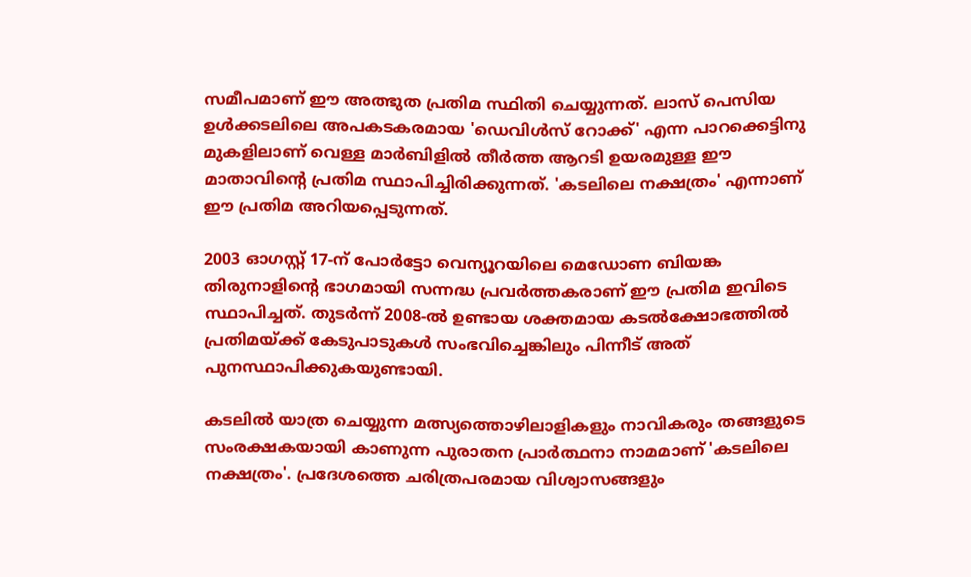സമീപമാണ് ഈ അത്ഭുത പ്രതിമ സ്ഥിതി ചെയ്യുന്നത്. ലാസ് പെസിയ ഉൾക്കടലിലെ അപകടകരമായ 'ഡെവിൾസ് റോക്ക്' എന്ന പാറക്കെട്ടിനു മുകളിലാണ് വെള്ള മാർബിളിൽ തീർത്ത ആറടി ഉയരമുള്ള ഈ മാതാവിന്റെ പ്രതിമ സ്ഥാപിച്ചിരിക്കുന്നത്. 'കടലിലെ നക്ഷത്രം' എന്നാണ് ഈ പ്രതിമ അറിയപ്പെടുന്നത്.

2003 ഓഗസ്റ്റ് 17-ന് പോർട്ടോ വെന്യൂറയിലെ മെഡോണ ബിയങ്ക തിരുനാളിന്റെ ഭാഗമായി സന്നദ്ധ പ്രവർത്തകരാണ് ഈ പ്രതിമ ഇവിടെ സ്ഥാപിച്ചത്. തുടർന്ന് 2008-ൽ ഉണ്ടായ ശക്തമായ കടൽക്ഷോഭത്തിൽ പ്രതിമയ്ക്ക് കേടുപാടുകൾ സംഭവിച്ചെങ്കിലും പിന്നീട് അത് പുനസ്ഥാപിക്കുകയുണ്ടായി.

കടലിൽ യാത്ര ചെയ്യുന്ന മത്സ്യത്തൊഴിലാളികളും നാവികരും തങ്ങളുടെ സംരക്ഷകയായി കാണുന്ന പുരാതന പ്രാർത്ഥനാ നാമമാണ് 'കടലിലെ നക്ഷത്രം'. പ്രദേശത്തെ ചരിത്രപരമായ വിശ്വാസങ്ങളും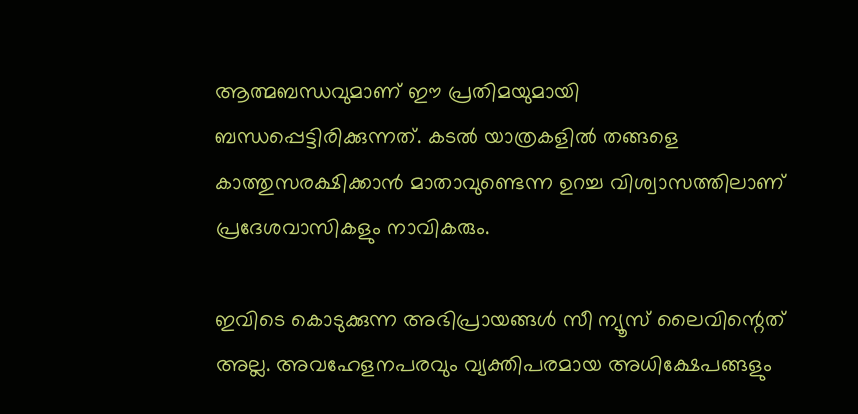ആത്മബന്ധവുമാണ് ഈ പ്രതിമയുമായി ബന്ധപ്പെട്ടിരിക്കുന്നത്. കടൽ യാത്രകളിൽ തങ്ങളെ കാത്തുസരക്ഷിക്കാൻ മാതാവുണ്ടെന്ന ഉറച്ച വിശ്വാസത്തിലാണ് പ്രദേശവാസികളും നാവികരും.

ഇവിടെ കൊടുക്കുന്ന അഭിപ്രായങ്ങള്‍ സീ ന്യൂസ് ലൈവിന്റെത് അല്ല. അവഹേളനപരവും വ്യക്തിപരമായ അധിക്ഷേപങ്ങളും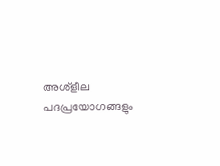അശ്‌ളീല പദപ്രയോഗങ്ങളും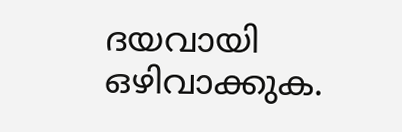ദയവായി ഒഴിവാക്കുക.